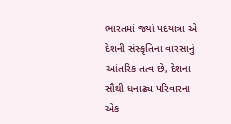ભારતમાં જ્યાં પદયાત્રા એ દેશની સંસ્કૃતિના વારસાનું આંતરિક તત્વ છે, દેશના સૌથી ધનાઢ્ય પરિવારના એક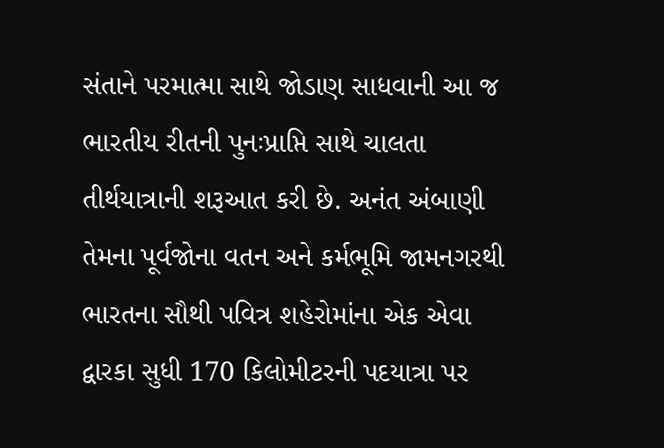સંતાને પરમાત્મા સાથે જોડાણ સાધવાની આ જ ભારતીય રીતની પુનઃપ્રાપ્તિ સાથે ચાલતા તીર્થયાત્રાની શરૂઆત કરી છે. અનંત અંબાણી તેમના પૂર્વજોના વતન અને કર્મભૂમિ જામનગરથી ભારતના સૌથી પવિત્ર શહેરોમાંના એક એવા દ્વારકા સુધી 170 કિલોમીટરની પદયાત્રા પર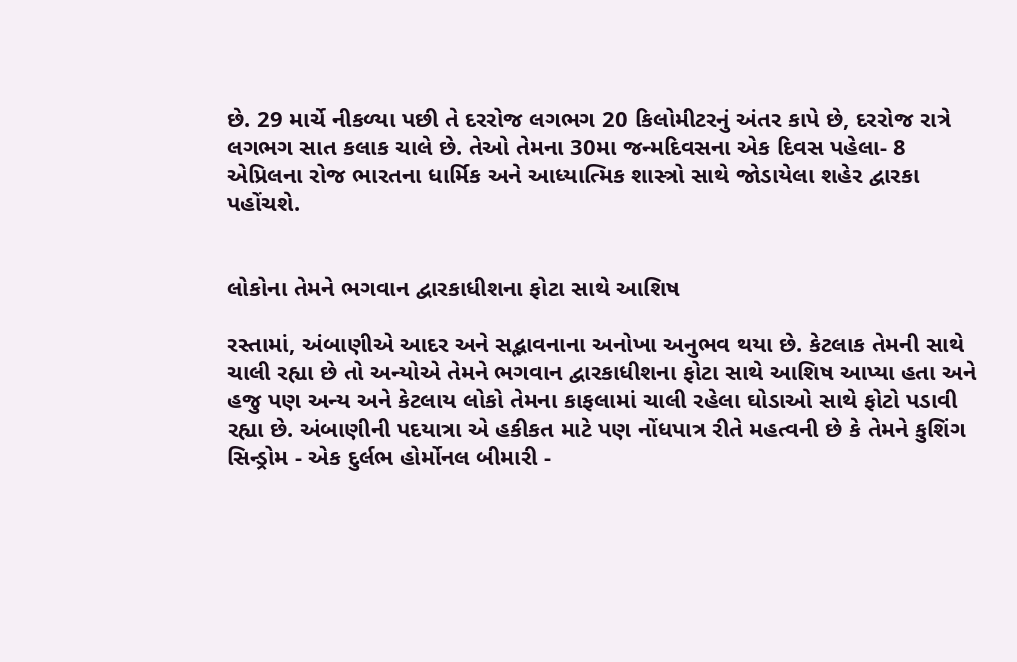છે. 29 માર્ચે નીકળ્યા પછી તે દરરોજ લગભગ 20 કિલોમીટરનું અંતર કાપે છે, દરરોજ રાત્રે લગભગ સાત કલાક ચાલે છે. તેઓ તેમના 30મા જન્મદિવસના એક દિવસ પહેલા- 8 એપ્રિલના રોજ ભારતના ધાર્મિક અને આધ્યાત્મિક શાસ્ત્રો સાથે જોડાયેલા શહેર દ્વારકા પહોંચશે.


લોકોના તેમને ભગવાન દ્વારકાધીશના ફોટા સાથે આશિષ

રસ્તામાં, અંબાણીએ આદર અને સદ્ભાવનાના અનોખા અનુભવ થયા છે. કેટલાક તેમની સાથે ચાલી રહ્યા છે તો અન્યોએ તેમને ભગવાન દ્વારકાધીશના ફોટા સાથે આશિષ આપ્યા હતા અને હજુ પણ અન્ય અને કેટલાય લોકો તેમના કાફલામાં ચાલી રહેલા ઘોડાઓ સાથે ફોટો પડાવી રહ્યા છે. અંબાણીની પદયાત્રા એ હકીકત માટે પણ નોંધપાત્ર રીતે મહત્વની છે કે તેમને કુશિંગ સિન્ડ્રોમ - એક દુર્લભ હોર્મોનલ બીમારી -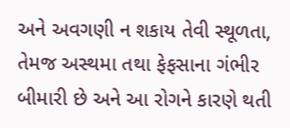અને અવગણી ન શકાય તેવી સ્થૂળતા, તેમજ અસ્થમા તથા ફેફસાના ગંભીર બીમારી છે અને આ રોગને કારણે થતી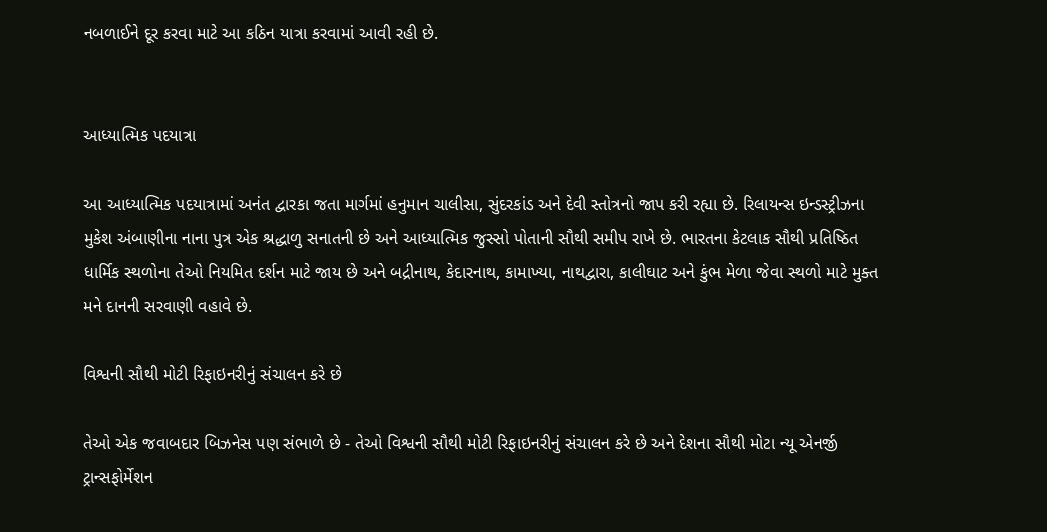નબળાઈને દૂર કરવા માટે આ કઠિન યાત્રા કરવામાં આવી રહી છે.


આધ્યાત્મિક પદયાત્રા

આ આધ્યાત્મિક પદયાત્રામાં અનંત દ્વારકા જતા માર્ગમાં હનુમાન ચાલીસા, સુંદરકાંડ અને દેવી સ્તોત્રનો જાપ કરી રહ્યા છે. રિલાયન્સ ઇન્ડસ્ટ્રીઝના મુકેશ અંબાણીના નાના પુત્ર એક શ્રદ્ધાળુ સનાતની છે અને આધ્યાત્મિક જુસ્સો પોતાની સૌથી સમીપ રાખે છે. ભારતના કેટલાક સૌથી પ્રતિષ્ઠિત ધાર્મિક સ્થળોના તેઓ નિયમિત દર્શન માટે જાય છે અને બદ્રીનાથ, કેદારનાથ, કામાખ્યા, નાથદ્વારા, કાલીઘાટ અને કુંભ મેળા જેવા સ્થળો માટે મુક્ત મને દાનની સરવાણી વહાવે છે.

વિશ્વની સૌથી મોટી રિફાઇનરીનું સંચાલન કરે છે

તેઓ એક જવાબદાર બિઝનેસ પણ સંભાળે છે - તેઓ વિશ્વની સૌથી મોટી રિફાઇનરીનું સંચાલન કરે છે અને દેશના સૌથી મોટા ન્યૂ એનર્જી ટ્રાન્સફોર્મેશન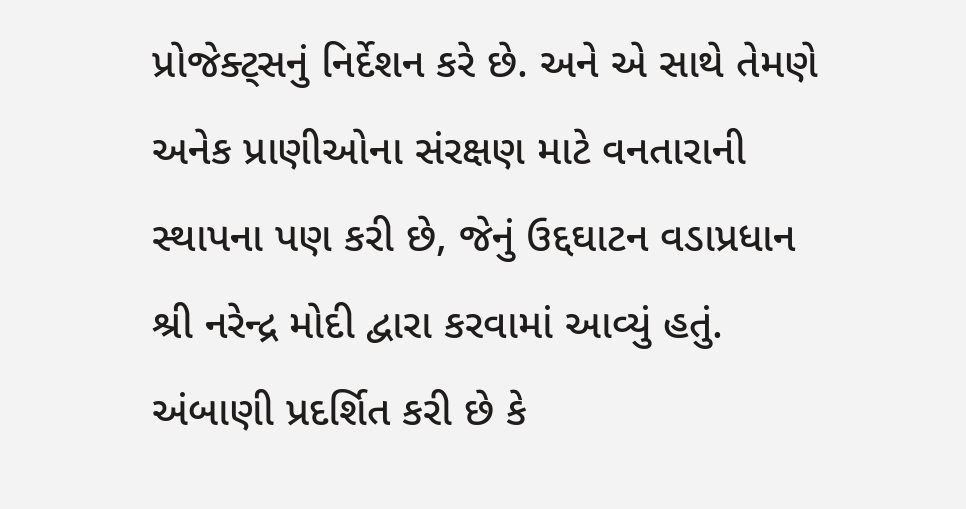પ્રોજેક્ટ્સનું નિર્દેશન કરે છે. અને એ સાથે તેમણે અનેક પ્રાણીઓના સંરક્ષણ માટે વનતારાની સ્થાપના પણ કરી છે, જેનું ઉદ્દઘાટન વડાપ્રધાન શ્રી નરેન્દ્ર મોદી દ્વારા કરવામાં આવ્યું હતું. અંબાણી પ્રદર્શિત કરી છે કે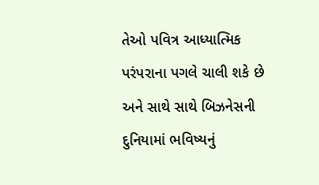તેઓ પવિત્ર આધ્યાત્મિક પરંપરાના પગલે ચાલી શકે છે અને સાથે સાથે બિઝનેસની દુનિયામાં ભવિષ્યનું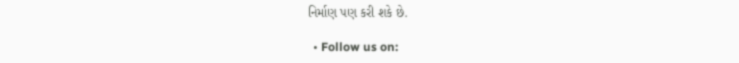નિર્માણ પણ કરી શકે છે.

  • Follow us on: